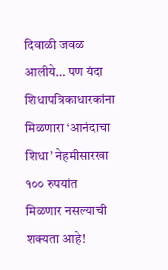दिवाळी जवळ आलीये… पण यंदा शिधापत्रिकाधारकांना मिळणारा ‘आनंदाचा शिधा’ नेहमीसारखा १०० रुपयांत मिळणार नसल्याची शक्यता आहे!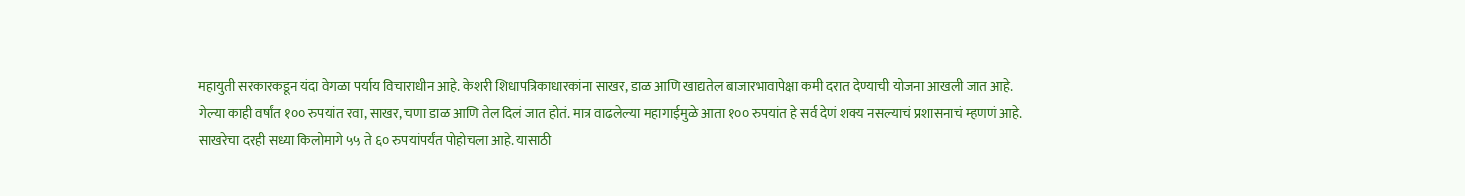महायुती सरकारकडून यंदा वेगळा पर्याय विचाराधीन आहे. केशरी शिधापत्रिकाधारकांना साखर, डाळ आणि खाद्यतेल बाजारभावापेक्षा कमी दरात देण्याची योजना आखली जात आहे.
गेल्या काही वर्षांत १०० रुपयांत रवा, साखर, चणा डाळ आणि तेल दिलं जात होतं. मात्र वाढलेल्या महागाईमुळे आता १०० रुपयांत हे सर्व देणं शक्य नसल्याचं प्रशासनाचं म्हणणं आहे.
साखरेचा दरही सध्या किलोमागे ५५ ते ६० रुपयांपर्यंत पोहोचला आहे. यासाठी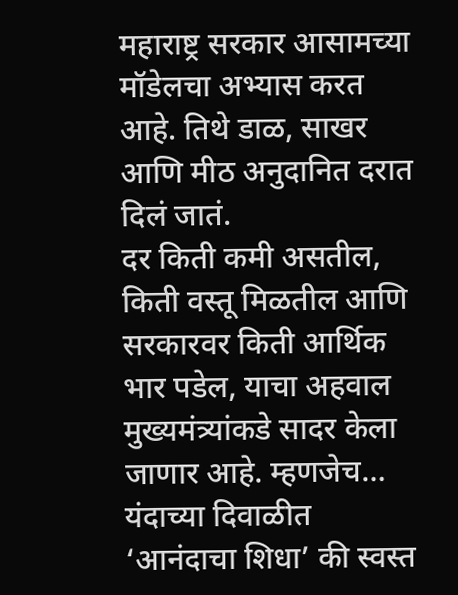महाराष्ट्र सरकार आसामच्या मॉडेलचा अभ्यास करत आहे. तिथे डाळ, साखर आणि मीठ अनुदानित दरात दिलं जातं.
दर किती कमी असतील, किती वस्तू मिळतील आणि सरकारवर किती आर्थिक भार पडेल, याचा अहवाल मुख्यमंत्र्यांकडे सादर केला जाणार आहे. म्हणजेच… यंदाच्या दिवाळीत ‘आनंदाचा शिधा’ की स्वस्त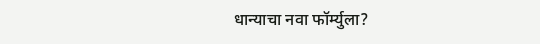धान्याचा नवा फॉर्म्युला?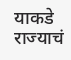याकडे राज्याचं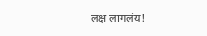लक्ष लागलंय!